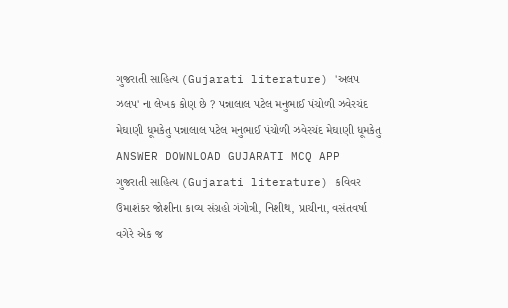ગુજરાતી સાહિત્ય (Gujarati literature) 'અલપ ઝલપ' ના લેખક કોણ છે ? પન્નાલાલ પટેલ મનુભાઈ પંચોળી ઝવેરચંદ મેઘાણી ધૂમકેતુ પન્નાલાલ પટેલ મનુભાઈ પંચોળી ઝવેરચંદ મેઘાણી ધૂમકેતુ ANSWER DOWNLOAD GUJARATI MCQ APP
ગુજરાતી સાહિત્ય (Gujarati literature) કવિવર ઉમાશંકર જોશીના કાવ્ય સંગ્રહો ગંગોત્રી, નિશીથ, પ્રાચીના, વસંતવર્ષા વગેરે એક જ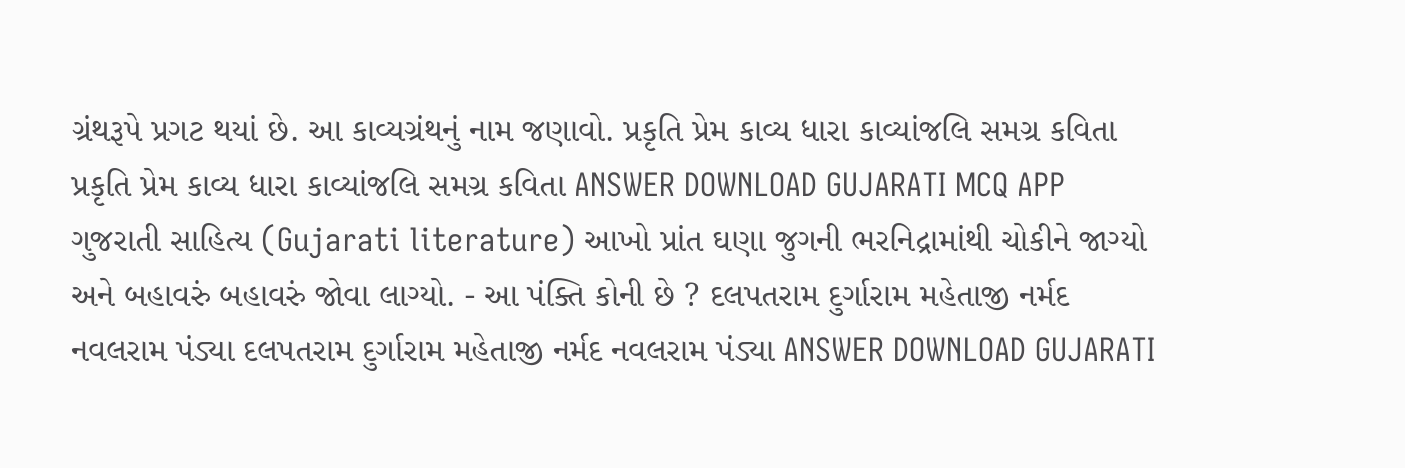ગ્રંથરૂપે પ્રગટ થયાં છે. આ કાવ્યગ્રંથનું નામ જણાવો. પ્રકૃતિ પ્રેમ કાવ્ય ધારા કાવ્યાંજલિ સમગ્ર કવિતા પ્રકૃતિ પ્રેમ કાવ્ય ધારા કાવ્યાંજલિ સમગ્ર કવિતા ANSWER DOWNLOAD GUJARATI MCQ APP
ગુજરાતી સાહિત્ય (Gujarati literature) આખો પ્રાંત ઘણા જુગની ભરનિદ્રામાંથી ચોકીને જાગ્યો અને બહાવરું બહાવરું જોવા લાગ્યો. - આ પંક્તિ કોની છે ? દલપતરામ દુર્ગારામ મહેતાજી નર્મદ નવલરામ પંડ્યા દલપતરામ દુર્ગારામ મહેતાજી નર્મદ નવલરામ પંડ્યા ANSWER DOWNLOAD GUJARATI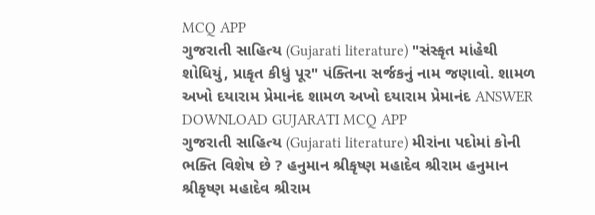MCQ APP
ગુજરાતી સાહિત્ય (Gujarati literature) "સંસ્કૃત માંહેથી શોધિયું, પ્રાકૃત કીધું પૂર" પંક્તિના સર્જકનું નામ જણાવો. શામળ અખો દયારામ પ્રેમાનંદ શામળ અખો દયારામ પ્રેમાનંદ ANSWER DOWNLOAD GUJARATI MCQ APP
ગુજરાતી સાહિત્ય (Gujarati literature) મીરાંના પદોમાં કોની ભક્તિ વિશેષ છે ? હનુમાન શ્રીકૃષ્ણ મહાદેવ શ્રીરામ હનુમાન શ્રીકૃષ્ણ મહાદેવ શ્રીરામ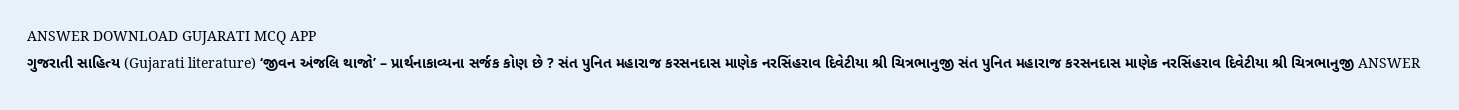ANSWER DOWNLOAD GUJARATI MCQ APP
ગુજરાતી સાહિત્ય (Gujarati literature) ‘જીવન અંજલિ થાજો’ – પ્રાર્થનાકાવ્યના સર્જક કોણ છે ? સંત પુનિત મહારાજ કરસનદાસ માણેક નરસિંહરાવ દિવેટીયા શ્રી ચિત્રભાનુજી સંત પુનિત મહારાજ કરસનદાસ માણેક નરસિંહરાવ દિવેટીયા શ્રી ચિત્રભાનુજી ANSWER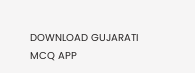DOWNLOAD GUJARATI MCQ APP